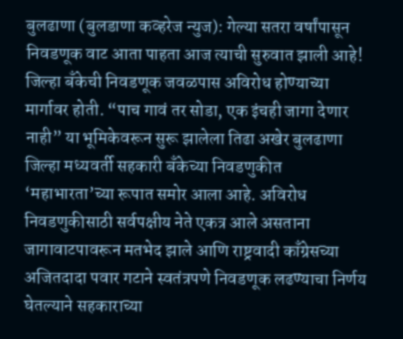बुलढाणा (बुलडाणा कव्हरेज न्युज): गेल्या सतरा वर्षांपासून निवडणूक वाट आता पाहता आज त्याची सुरुवात झाली आहे! जिल्हा बँकेची निवडणूक जवळपास अविरोध होण्याच्या मार्गावर होती. “पाच गावं तर सोडा, एक इंचही जागा देणार नाही” या भूमिकेवरून सुरू झालेला तिढा अखेर बुलढाणा जिल्हा मध्यवर्ती सहकारी बँकेच्या निवडणुकीत ‘महाभारता’च्या रूपात समोर आला आहे. अविरोध निवडणुकीसाठी सर्वपक्षीय नेते एकत्र आले असताना जागावाटपावरून मतभेद झाले आणि राष्ट्रवादी काँग्रेसच्या अजितदादा पवार गटाने स्वतंत्रपणे निवडणूक लढण्याचा निर्णय घेतल्याने सहकाराच्या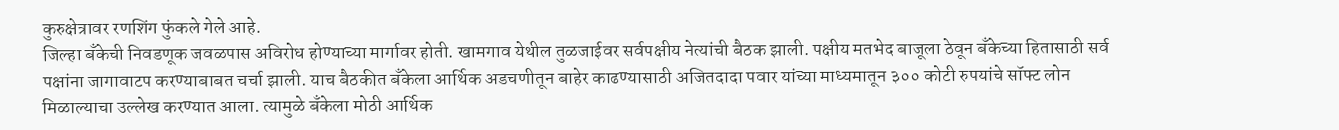कुरुक्षेत्रावर रणशिंग फुंकले गेले आहे.
जिल्हा बँकेची निवडणूक जवळपास अविरोध होण्याच्या मार्गावर होती. खामगाव येथील तुळजाईवर सर्वपक्षीय नेत्यांची बैठक झाली. पक्षीय मतभेद बाजूला ठेवून बँकेच्या हितासाठी सर्व पक्षांना जागावाटप करण्याबाबत चर्चा झाली. याच बैठकीत बँकेला आर्थिक अडचणीतून बाहेर काढण्यासाठी अजितदादा पवार यांच्या माध्यमातून ३०० कोटी रुपयांचे सॉफ्ट लोन मिळाल्याचा उल्लेख करण्यात आला. त्यामुळे बँकेला मोठी आर्थिक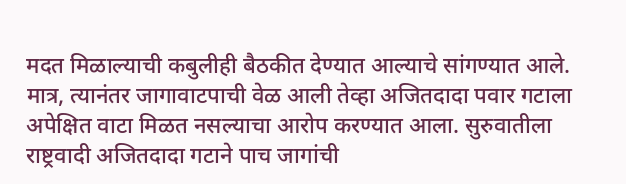मदत मिळाल्याची कबुलीही बैठकीत देण्यात आल्याचे सांगण्यात आले.
मात्र, त्यानंतर जागावाटपाची वेळ आली तेव्हा अजितदादा पवार गटाला अपेक्षित वाटा मिळत नसल्याचा आरोप करण्यात आला. सुरुवातीला राष्ट्रवादी अजितदादा गटाने पाच जागांची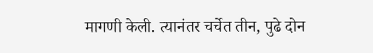मागणी केली. त्यानंतर चर्चेत तीन, पुढे दोन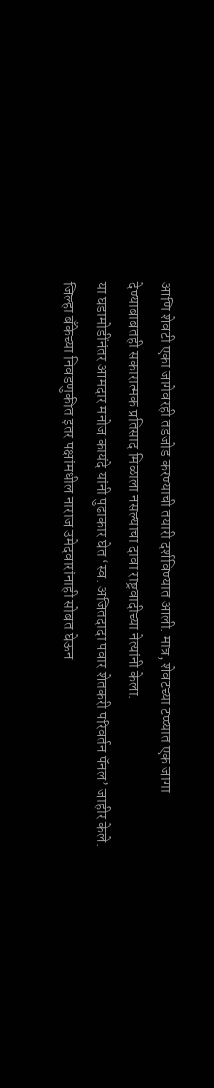आणि शेवटी एका जागेवरही तडजोड करण्याची तयारी दर्शविण्यात आली. मात्र, शेवटच्या टप्प्यात एक जागा देण्याबाबतही सकारात्मक प्रतिसाद मिळाला नसल्याचा दावा राष्ट्रवादीच्या नेत्यांनी केला.
या घडामोडींनंतर आमदार मनोज कायंदे यांनी पुढाकार घेत ‘स्व. अजितदादा पवार शेतकरी परिवर्तन पॅनल’ जाहीर केले. जिल्हा बँकेच्या निवडणुकीत इतर पक्षांमधील नाराज उमेदवारांनाही सोबत घेऊन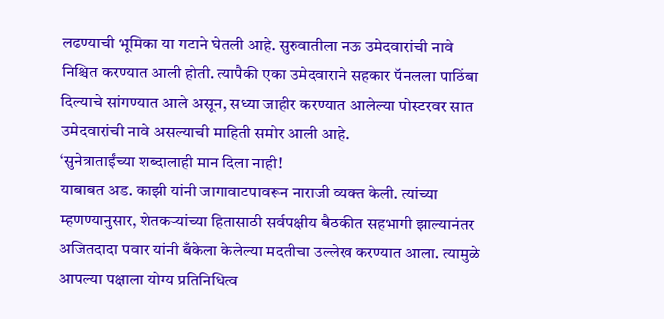लढण्याची भूमिका या गटाने घेतली आहे. सुरुवातीला नऊ उमेदवारांची नावे निश्चित करण्यात आली होती. त्यापैकी एका उमेदवाराने सहकार पॅनलला पाठिंबा दिल्याचे सांगण्यात आले असून, सध्या जाहीर करण्यात आलेल्या पोस्टरवर सात उमेदवारांची नावे असल्याची माहिती समोर आली आहे.
‘सुनेत्राताईंच्या शब्दालाही मान दिला नाही!
याबाबत अड. काझी यांनी जागावाटपावरून नाराजी व्यक्त केली. त्यांच्या म्हणण्यानुसार, शेतकऱ्यांच्या हितासाठी सर्वपक्षीय बैठकीत सहभागी झाल्यानंतर अजितदादा पवार यांनी बँकेला केलेल्या मदतीचा उल्लेख करण्यात आला. त्यामुळे आपल्या पक्षाला योग्य प्रतिनिधित्व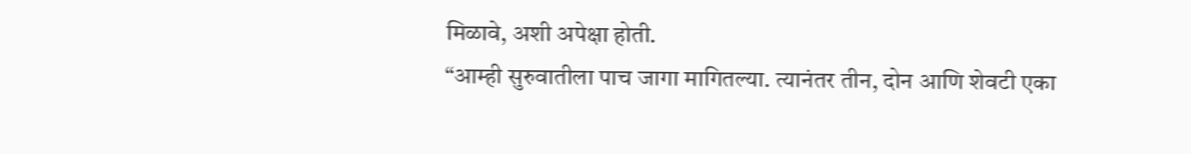मिळावे, अशी अपेक्षा होती.
“आम्ही सुरुवातीला पाच जागा मागितल्या. त्यानंतर तीन, दोन आणि शेवटी एका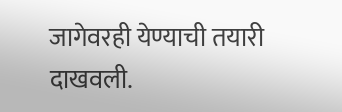जागेवरही येण्याची तयारी दाखवली.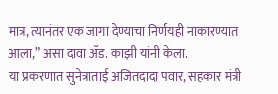मात्र, त्यानंतर एक जागा देण्याचा निर्णयही नाकारण्यात आला,” असा दावा ॲड. काझी यांनी केला.
या प्रकरणात सुनेत्राताई अजितदादा पवार, सहकार मंत्री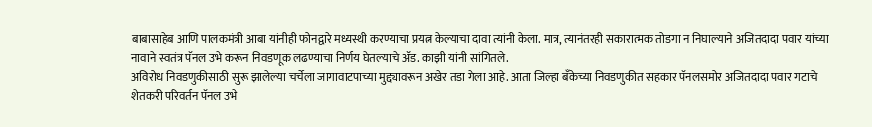बाबासाहेब आणि पालकमंत्री आबा यांनीही फोनद्वारे मध्यस्थी करण्याचा प्रयत्न केल्याचा दावा त्यांनी केला. मात्र, त्यानंतरही सकारात्मक तोडगा न निघाल्याने अजितदादा पवार यांच्या नावाने स्वतंत्र पॅनल उभे करून निवडणूक लढण्याचा निर्णय घेतल्याचे ॲड. काझी यांनी सांगितले.
अविरोध निवडणुकीसाठी सुरू झालेल्या चर्चेला जागावाटपाच्या मुद्द्यावरून अखेर तडा गेला आहे. आता जिल्हा बँकेच्या निवडणुकीत सहकार पॅनलसमोर अजितदादा पवार गटाचे शेतकरी परिवर्तन पॅनल उभे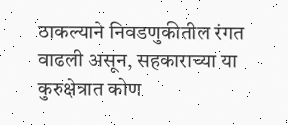ठाकल्याने निवडणुकीतील रंगत वाढली असून, सहकाराच्या या कुरुक्षेत्रात कोण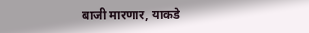बाजी मारणार, याकडे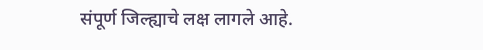संपूर्ण जिल्ह्याचे लक्ष लागले आहे.